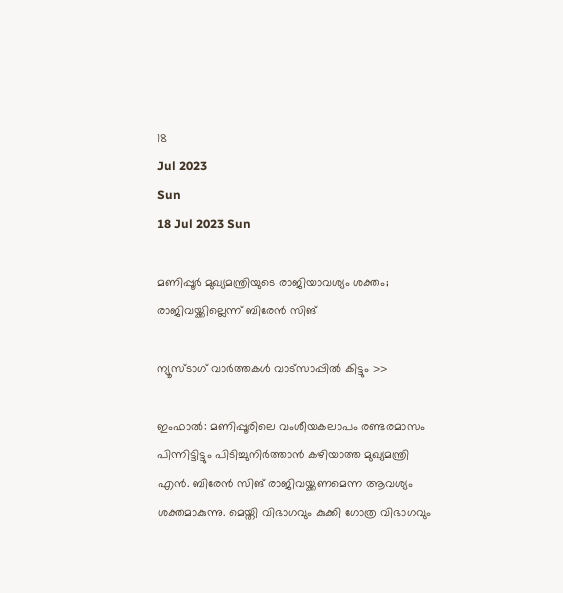18
Jul 2023
Sun
18 Jul 2023 Sun

മണിപ്പൂര്‍ മുഖ്യമന്ത്രിയുടെ രാജിയാവശ്യം ശക്തം; രാജിവയ്ക്കില്ലെന്ന് ബിരേന്‍ സിങ്

ന്യൂസ്ടാഗ് വാര്‍ത്തകള്‍ വാട്‌സാപ്പില്‍ കിട്ടും >>

ഇംഫാല്‍: മണിപ്പൂരിലെ വംശീയകലാപം രണ്ടരമാസം പിന്നിട്ടിട്ടും പിടിച്ചുനിര്‍ത്താന്‍ കഴിയാത്ത മുഖ്യമന്ത്രി എന്‍. ബിരേന്‍ സിങ് രാജിവയ്ക്കണമെന്ന ആവശ്യം ശക്തമാകുന്നു. മെയ്തി വിഭാഗവും കുക്കി ഗോത്ര വിഭാഗവും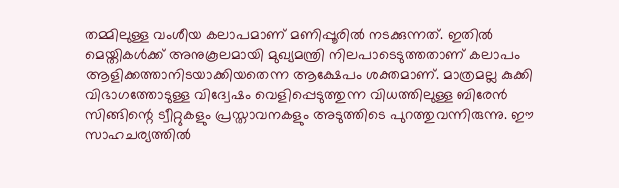തമ്മിലുള്ള വംശീയ കലാപമാണ് മണിപ്പൂരില്‍ നടക്കുന്നത്. ഇതില്‍ മെയ്തികള്‍ക്ക് അനുകൂലമായി മുഖ്യമന്ത്രി നിലപാടെടുത്തതാണ് കലാപം ആളിക്കത്താനിടയാക്കിയതെന്ന ആക്ഷേപം ശക്തമാണ്. മാത്രമല്ല കുക്കി വിഭാഗത്തോടുള്ള വിദ്വേഷം വെളിപ്പെടുത്തുന്ന വിധത്തിലുള്ള ബിരേന്‍ സിങ്ങിന്റെ ട്വീറ്റുകളും പ്രസ്താവനകളും അടുത്തിടെ പുറത്തുവന്നിരുന്നു. ഈ സാഹചര്യത്തില്‍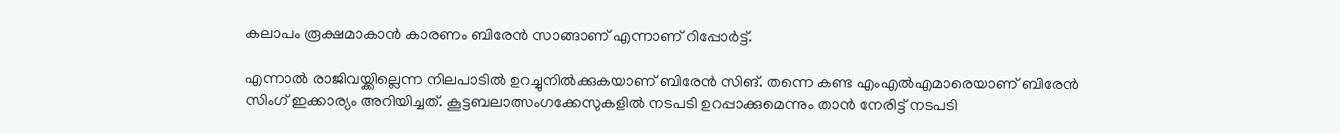കലാപം രൂക്ഷമാകാന്‍ കാരണം ബിരേന്‍ സാങ്ങാണ് എന്നാണ് റിപ്പോര്‍ട്ട്.

എന്നാല്‍ രാജിവയ്ക്കില്ലെന്ന നിലപാടില്‍ ഉറച്ചുനില്‍ക്കുകയാണ് ബിരേന്‍ സിങ്. തന്നെ കണ്ട എംഎല്‍എമാരെയാണ് ബിരേന്‍ സിംഗ് ഇക്കാര്യം അറിയിച്ചത്. കൂട്ടബലാത്സംഗക്കേസുകളില്‍ നടപടി ഉറപ്പാക്കുമെന്നും താന്‍ നേരിട്ട് നടപടി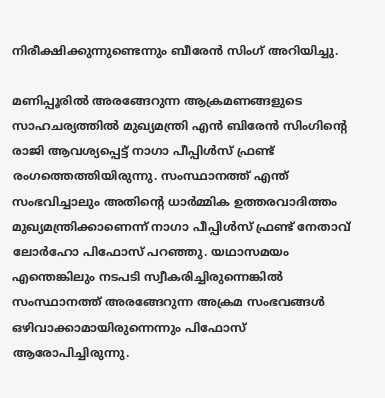നിരീക്ഷിക്കുന്നുണ്ടെന്നും ബീരേന്‍ സിംഗ് അറിയിച്ചു.

മണിപ്പൂരില്‍ അരങ്ങേറുന്ന ആക്രമണങ്ങളുടെ സാഹചര്യത്തില്‍ മുഖ്യമന്ത്രി എന്‍ ബിരേന്‍ സിംഗിന്റെ രാജി ആവശ്യപ്പെട്ട് നാഗാ പീപ്പിള്‍സ് ഫ്രണ്ട് രംഗത്തെത്തിയിരുന്നു. സംസ്ഥാനത്ത് എന്ത് സംഭവിച്ചാലും അതിന്റെ ധാര്‍മ്മിക ഉത്തരവാദിത്തം മുഖ്യമന്ത്രിക്കാണെന്ന് നാഗാ പീപ്പിള്‍സ് ഫ്രണ്ട് നേതാവ് ലോര്‍ഹോ പിഫോസ് പറഞ്ഞു. യഥാസമയം എന്തെങ്കിലും നടപടി സ്വീകരിച്ചിരുന്നെങ്കില്‍ സംസ്ഥാനത്ത് അരങ്ങേറുന്ന അക്രമ സംഭവങ്ങള്‍ ഒഴിവാക്കാമായിരുന്നെന്നും പിഫോസ് ആരോപിച്ചിരുന്നു.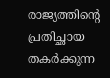രാജ്യത്തിന്റെ പ്രതിച്ഛായ തകര്‍ക്കുന്ന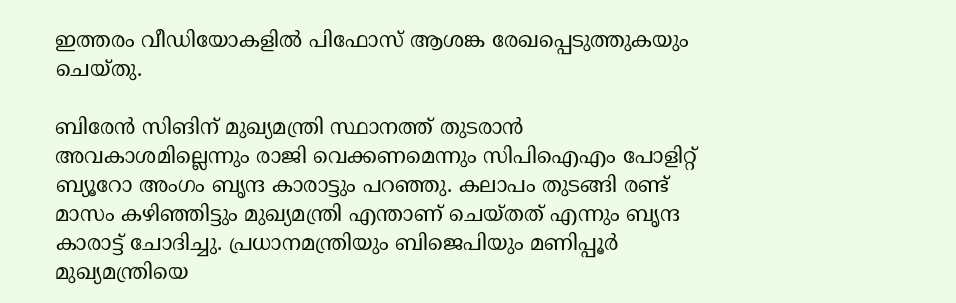ഇത്തരം വീഡിയോകളില്‍ പിഫോസ് ആശങ്ക രേഖപ്പെടുത്തുകയും ചെയ്തു.

ബിരേന്‍ സിങിന് മുഖ്യമന്ത്രി സ്ഥാനത്ത് തുടരാന്‍ അവകാശമില്ലെന്നും രാജി വെക്കണമെന്നും സിപിഐഎം പോളിറ്റ് ബ്യൂറോ അംഗം ബൃന്ദ കാരാട്ടും പറഞ്ഞു. കലാപം തുടങ്ങി രണ്ട് മാസം കഴിഞ്ഞിട്ടും മുഖ്യമന്ത്രി എന്താണ് ചെയ്തത് എന്നും ബൃന്ദ കാരാട്ട് ചോദിച്ചു. പ്രധാനമന്ത്രിയും ബിജെപിയും മണിപ്പൂര്‍ മുഖ്യമന്ത്രിയെ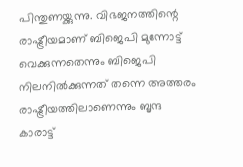പിന്തുണയ്ക്കുന്നു. വിഭജനത്തിന്റെ രാഷ്ട്രീയമാണ് ബിജെപി മുന്നോട്ട് വെക്കുന്നതെന്നും ബിജെപി നിലനില്‍ക്കുന്നത് തന്നെ അത്തരം രാഷ്ട്രീയത്തിലാണെന്നും ബൃന്ദ കാരാട്ട്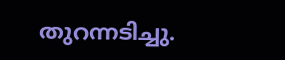തുറന്നടിച്ചു.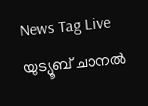News Tag Live യുട്യൂബ് ചാനല്‍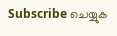Subscribe ചെയ്യുക